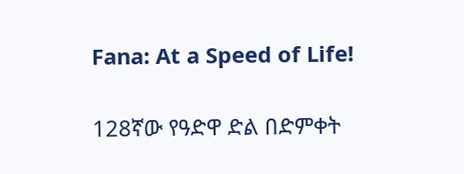Fana: At a Speed of Life!

128ኛው የዓድዋ ድል በድምቀት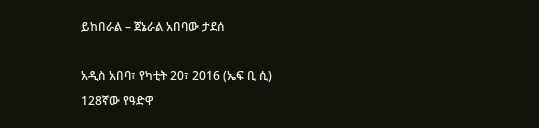ይከበራል – ጀኔራል አበባው ታደሰ

አዲስ አበባ፣ የካቲት 20፣ 2016 (ኤፍ ቢ ሲ) 128ኛው የዓድዋ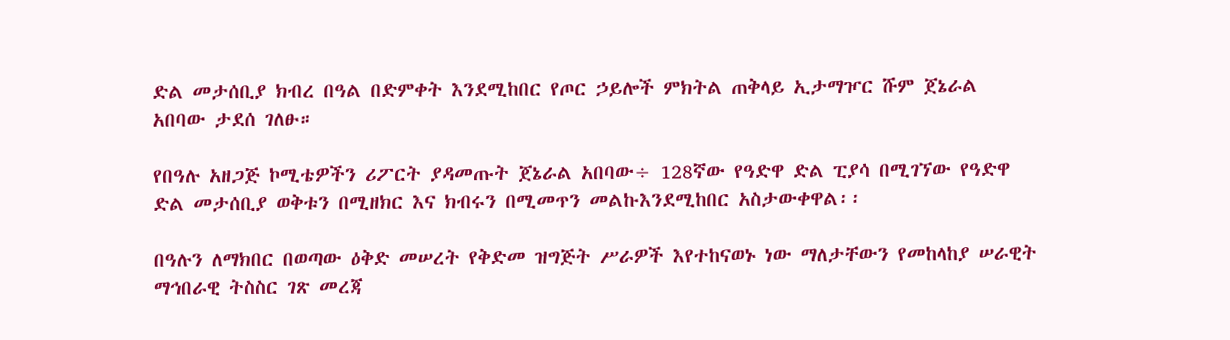ድል መታሰቢያ ክብረ በዓል በድምቀት እንደሚከበር የጦር ኃይሎች ምክትል ጠቅላይ ኢታማዦር ሹም ጀኔራል አበባው ታደሰ ገለፁ።

የበዓሉ አዘጋጅ ኮሚቴዎችን ሪፖርት ያዳመጡት ጀኔራል አበባው÷ 128ኛው የዓድዋ ድል ፒያሳ በሚገኘው የዓድዋ ድል መታሰቢያ ወቅቱን በሚዘክር እና ክብሩን በሚመጥን መልኩእንደሚከበር አስታውቀዋል፡፡

በዓሉን ለማክበር በወጣው ዕቅድ መሠረት የቅድመ ዝግጅት ሥራዎች እየተከናወኑ ነው ማለታቸውን የመከላከያ ሠራዊት ማኅበራዊ ትስስር ገጽ መረጃ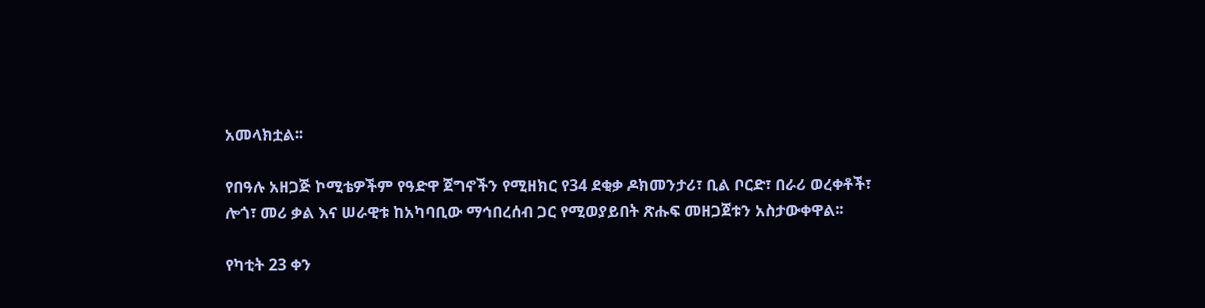አመላክቷል፡፡

የበዓሉ አዘጋጅ ኮሚቴዎችም የዓድዋ ጀግኖችን የሚዘክር የ34 ደቂቃ ዶክመንታሪ፣ ቢል ቦርድ፣ በራሪ ወረቀቶች፣ ሎጎ፣ መሪ ቃል እና ሠራዊቱ ከአካባቢው ማኅበረሰብ ጋር የሚወያይበት ጽሑፍ መዘጋጀቱን አስታውቀዋል፡፡

የካቲት 23 ቀን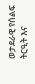ወታደራዊ የሰልፍ ትርዒት እና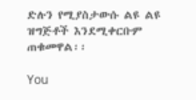ድሉን የሚያስታውሱ ልዩ ልዩ ዝግጅቶች እንደሚቀርቡም ጠቁመዋል፡፡

You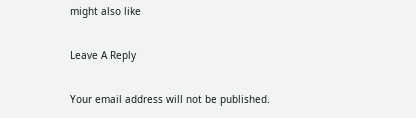might also like

Leave A Reply

Your email address will not be published.